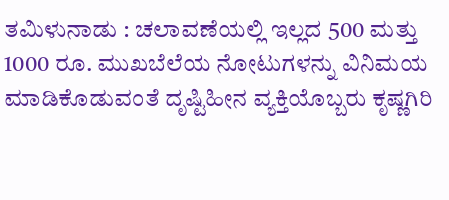ತಮಿಳುನಾಡು : ಚಲಾವಣೆಯಲ್ಲಿ ಇಲ್ಲದ 500 ಮತ್ತು 1000 ರೂ. ಮುಖಬೆಲೆಯ ನೋಟುಗಳನ್ನು ವಿನಿಮಯ ಮಾಡಿಕೊಡುವಂತೆ ದೃಷ್ಟಿಹೀನ ವ್ಯಕ್ತಿಯೊಬ್ಬರು ಕೃಷ್ಣಗಿರಿ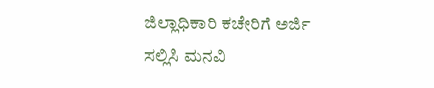ಜಿಲ್ಲಾಧಿಕಾರಿ ಕಚೇರಿಗೆ ಅರ್ಜಿ ಸಲ್ಲಿಸಿ ಮನವಿ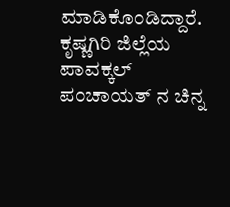ಮಾಡಿಕೊಂಡಿದ್ದಾರೆ.
ಕೃಷ್ಣಗಿರಿ ಜಿಲ್ಲೆಯ ಪಾವಕ್ಕಲ್ ಪಂಚಾಯತ್ ನ ಚಿನ್ನ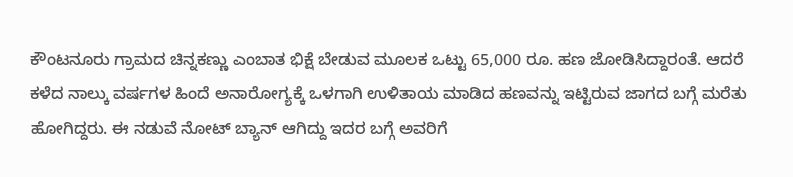ಕೌಂಟನೂರು ಗ್ರಾಮದ ಚಿನ್ನಕಣ್ಣು ಎಂಬಾತ ಭಿಕ್ಷೆ ಬೇಡುವ ಮೂಲಕ ಒಟ್ಟು 65,000 ರೂ. ಹಣ ಜೋಡಿಸಿದ್ದಾರಂತೆ. ಆದರೆ ಕಳೆದ ನಾಲ್ಕು ವರ್ಷಗಳ ಹಿಂದೆ ಅನಾರೋಗ್ಯಕ್ಕೆ ಒಳಗಾಗಿ ಉಳಿತಾಯ ಮಾಡಿದ ಹಣವನ್ನು ಇಟ್ಟಿರುವ ಜಾಗದ ಬಗ್ಗೆ ಮರೆತು ಹೋಗಿದ್ದರು. ಈ ನಡುವೆ ನೋಟ್ ಬ್ಯಾನ್ ಆಗಿದ್ದು ಇದರ ಬಗ್ಗೆ ಅವರಿಗೆ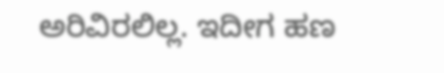ಅರಿವಿರಲಿಲ್ಲ. ಇದೀಗ ಹಣ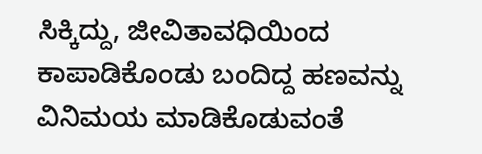ಸಿಕ್ಕಿದ್ದು, ಜೀವಿತಾವಧಿಯಿಂದ ಕಾಪಾಡಿಕೊಂಡು ಬಂದಿದ್ದ ಹಣವನ್ನು ವಿನಿಮಯ ಮಾಡಿಕೊಡುವಂತೆ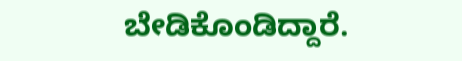ಬೇಡಿಕೊಂಡಿದ್ದಾರೆ.